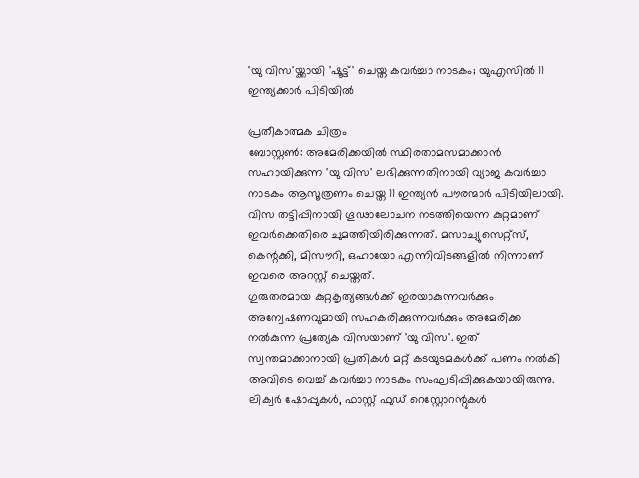'യു വിസ'യ്ക്കായി 'ഷൂട്ട്' ചെയ്ത കവർച്ചാ നാടകം; യുഎസിൽ 11 ഇന്ത്യക്കാർ പിടിയിൽ

പ്രതീകാത്മക ചിത്രം
ബോസ്റ്റൺ: അമേരിക്കയിൽ സ്ഥിരതാമസമാക്കാൻ സഹായിക്കുന്ന 'യു വിസ' ലഭിക്കുന്നതിനായി വ്യാജ കവർച്ചാ നാടകം ആസൂത്രണം ചെയ്ത 11 ഇന്ത്യൻ പൗരന്മാർ പിടിയിലായി. വിസ തട്ടിപ്പിനായി ഗൂഢാലോചന നടത്തിയെന്ന കുറ്റമാണ് ഇവർക്കെതിരെ ചുമത്തിയിരിക്കുന്നത്. മസാച്യുസെറ്റ്സ്, കെന്റക്കി, മിസൗറി, ഒഹായോ എന്നിവിടങ്ങളിൽ നിന്നാണ് ഇവരെ അറസ്റ്റ് ചെയ്തത്.
ഗുരുതരമായ കുറ്റകൃത്യങ്ങൾക്ക് ഇരയാകുന്നവർക്കും അന്വേഷണവുമായി സഹകരിക്കുന്നവർക്കും അമേരിക്ക നൽകുന്ന പ്രത്യേക വിസയാണ് 'യു വിസ'. ഇത് സ്വന്തമാക്കാനായി പ്രതികൾ മറ്റ് കടയുടമകൾക്ക് പണം നൽകി അവിടെ വെച്ച് കവർച്ചാ നാടകം സംഘടിപ്പിക്കുകയായിരുന്നു. ലിക്വർ ഷോപ്പുകൾ, ഫാസ്റ്റ് ഫുഡ് റെസ്റ്റോറന്റുകൾ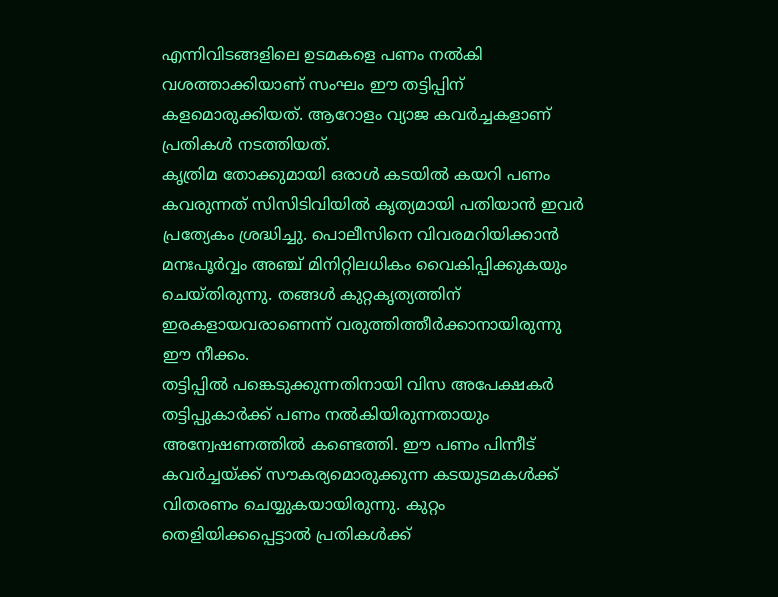എന്നിവിടങ്ങളിലെ ഉടമകളെ പണം നൽകി വശത്താക്കിയാണ് സംഘം ഈ തട്ടിപ്പിന് കളമൊരുക്കിയത്. ആറോളം വ്യാജ കവർച്ചകളാണ് പ്രതികൾ നടത്തിയത്.
കൃത്രിമ തോക്കുമായി ഒരാൾ കടയിൽ കയറി പണം കവരുന്നത് സിസിടിവിയിൽ കൃത്യമായി പതിയാൻ ഇവർ പ്രത്യേകം ശ്രദ്ധിച്ചു. പൊലീസിനെ വിവരമറിയിക്കാൻ മനഃപൂർവ്വം അഞ്ച് മിനിറ്റിലധികം വൈകിപ്പിക്കുകയും ചെയ്തിരുന്നു. തങ്ങൾ കുറ്റകൃത്യത്തിന് ഇരകളായവരാണെന്ന് വരുത്തിത്തീർക്കാനായിരുന്നു ഈ നീക്കം.
തട്ടിപ്പിൽ പങ്കെടുക്കുന്നതിനായി വിസ അപേക്ഷകർ തട്ടിപ്പുകാർക്ക് പണം നൽകിയിരുന്നതായും അന്വേഷണത്തിൽ കണ്ടെത്തി. ഈ പണം പിന്നീട് കവർച്ചയ്ക്ക് സൗകര്യമൊരുക്കുന്ന കടയുടമകൾക്ക് വിതരണം ചെയ്യുകയായിരുന്നു. കുറ്റം തെളിയിക്കപ്പെട്ടാൽ പ്രതികൾക്ക്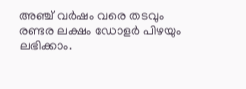അഞ്ച് വർഷം വരെ തടവും രണ്ടര ലക്ഷം ഡോളർ പിഴയും ലഭിക്കാം.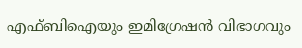എഫ്ബിഐയും ഇമിഗ്രേഷൻ വിഭാഗവും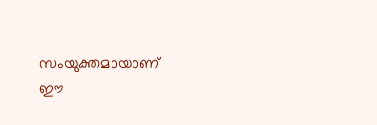സംയുക്തമായാണ് ഈ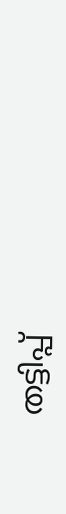തട്ടിപ്പ്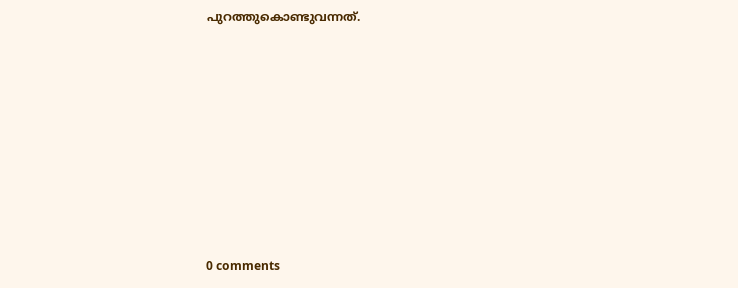പുറത്തുകൊണ്ടുവന്നത്.











0 comments